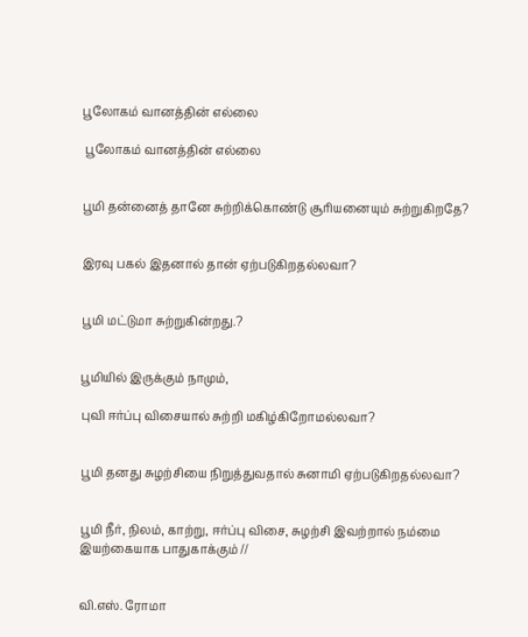பூலோகம் வானத்தின் எல்லை

 பூலோகம் வானத்தின் எல்லை


பூமி தன்னைத் தானே சுற்றிக்கொண்டு சூரியனையும் சுற்றுகிறதே?


இரவு பகல் இதனால் தான் ஏற்படுகிறதல்லவா?


பூமி மட்டுமா சுற்றுகின்றது.?


பூமியில் இருக்கும் நாமும்,

புவி ஈர்ப்பு விசையால் சுற்றி மகிழ்கிறோமல்லவா?


பூமி தனது சுழற்சியை நிறுத்துவதால் சுனாமி ஏற்படுகிறதல்லவா?


பூமி நீர், நிலம், காற்று, ஈர்ப்பு விசை, சுழற்சி இவற்றால் நம்மை இயற்கையாக பாதுகாக்கும் //


வி.எஸ். ரோமா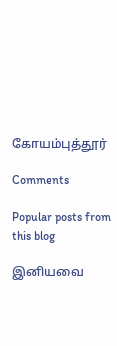கோயம்புத்தூர்

Comments

Popular posts from this blog

இனியவை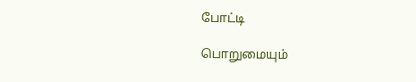போட்டி

பொறுமையும்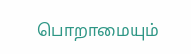பொறாமையும்